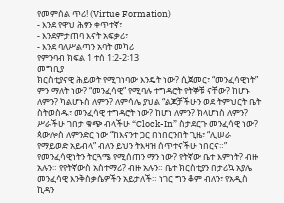የመምሰል ጥሪ! (Virtue Formation)
- እንደ የዋህ ሕፃን ቀጥተኛ፣
- እንደምታጠባ እናት አፍቃሪ፣
- እንደ ባለሥልጣን አባት መካሪ
የምንባብ ክፍል 1 ተሰ 1:2-2፡13
መግቢያ
ክርስቲያናዊ ሕይወት የሚገነባው እንዴት ነው? ሲጀመር፣ “መንፈሳዊነት” ምን ማለት ነው? “መንፈሳዊ” የሚባሉ ተግዳሮት የትኞቹ ናቸው? ከሆኑ ለምን? ካልሆኑስ ለምን? ለምሳሌ ያህል “ልጆቻችሁን ወደ ትምህርት ቤት ስትወስዱ፣ መንፈሳዊ ተግዳሮት ነው? ከሆነ ለምን? ክላሆነስ ለምን? ሥራችሁ ገበታ ቁጭ ብላችሁ “Clock-In” ስታደርጉ መንፈሳዊ ነው? ጳውሎስ ለምንድር ነው “ከእናንተ ጋር በነበርንበት ጊዜ፣ “ሊሠራ የማይወድ አይብላ” ብለን ይህን ትእዛዝ ሰጥተናችሁ ነበርና።” የመንፈሳዊነትን ትርጓሜ የሚሰጠን ማን ነው? የትኛው ቤተ እምነት? ብዙ አሉን። የየትኛውስ አስተማሪ? ብዙ አሉን። ቤተ ክርስቲያን በታሪኳ አያሌ መንፈሳዊ እንቅስቃሴዎችን አይታለች። ነገር ግን ቆም ብለን፣ የአዲስ ኪዳን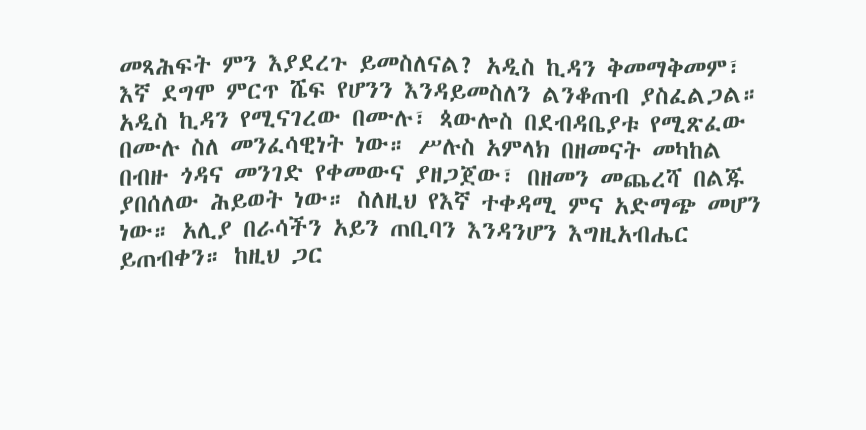መጻሕፍት ምን እያደረጉ ይመስለናል? አዲስ ኪዳን ቅመማቅመም፣ እኛ ደግሞ ምርጥ ሼፍ የሆንን እንዳይመስለን ልንቆጠብ ያስፈልጋል። አዲስ ኪዳን የሚናገረው በሙሉ፣ ጳውሎስ በደብዳቤያቱ የሚጽፈው በሙሉ ስለ መንፈሳዊነት ነው። ሥሉስ አምላክ በዘመናት መካከል በብዙ ጎዳና መንገድ የቀመውና ያዘጋጀው፣ በዘመን መጨረሻ በልጁ ያበሰለው ሕይወት ነው። ስለዚህ የእኛ ተቀዳሚ ምና አድማጭ መሆን ነው። አሊያ በራሳችን አይን ጠቢባን እንዳንሆን እግዚአብሔር ይጠብቀን። ከዚህ ጋር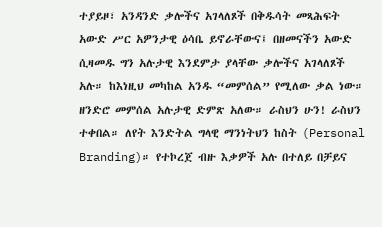ተያይዞ፣ አንዳንድ ቃሎችና አገላለጾች በቅዱሳት መጻሕፍት አውድ ሥር አዎንታዊ ዕሳቤ ይኖራቸውና፤ በዘመናችን አውድ ሲዛመዱ ግን አሉታዊ እንደምታ ያላቸው ቃሎችና አገላለጾች አሉ። ከእነዚህ መካከል አንዱ “መምሰል” የሚለው ቃል ነው።
ዘንድሮ መምሰል አሉታዊ ድምጽ አለው። ራስህን ሁን! ራስህን ተቀበል። ለየት እንድትል ግላዊ ማንነትህን ከስት (Personal Branding)። የተኮረጀ ብዙ እቃዎች አሉ በተለይ በቻይና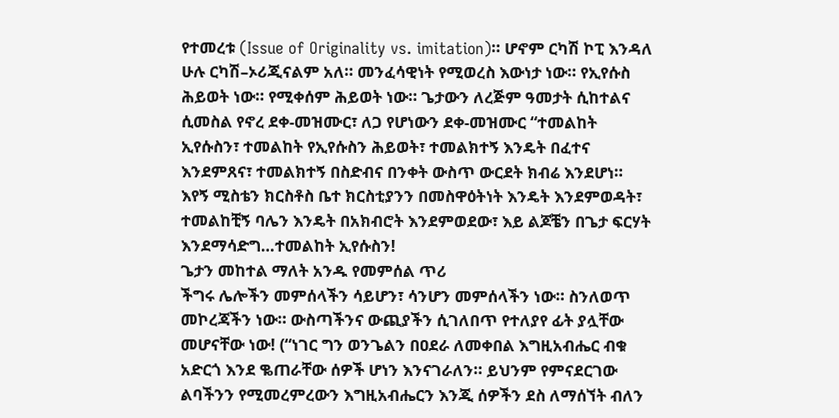የተመረቱ (Issue of Originality vs. imitation)። ሆኖም ርካሽ ኮፒ እንዳለ ሁሉ ርካሽ–ኦሪጂናልም አለ። መንፈሳዊነት የሚወረስ እውነታ ነው። የኢየሱስ ሕይወት ነው። የሚቀሰም ሕይወት ነው። ጌታውን ለረጅም ዓመታት ሲከተልና ሲመስል የኖረ ደቀ-መዝሙር፣ ለጋ የሆነውን ደቀ-መዝሙር “ተመልከት ኢየሱስን፣ ተመልከት የኢየሱስን ሕይወት፣ ተመልክተኝ እንዴት በፈተና እንደምጸና፣ ተመልክተኝ በስድብና በንቀት ውስጥ ውርደት ክብሬ እንደሆነ። እየኝ ሚስቴን ክርስቶስ ቤተ ክርስቲያንን በመስዋዕትነት እንዴት እንደምወዳት፣ ተመልከቺኝ ባሌን እንዴት በአክብሮት እንደምወደው፣ እይ ልጆቼን በጌታ ፍርሃት እንደማሳድግ…ተመልከት ኢየሱስን!
ጌታን መከተል ማለት አንዱ የመምሰል ጥሪ
ችግሩ ሌሎችን መምሰላችን ሳይሆን፣ ሳንሆን መምሰላችን ነው። ስንለወጥ መኮረጃችን ነው። ውስጣችንና ውጪያችን ሲገለበጥ የተለያየ ፊት ያሏቸው መሆናቸው ነው! (“ነገር ግን ወንጌልን በዐደራ ለመቀበል እግዚአብሔር ብቁ አድርጎ እንደ ቈጠራቸው ሰዎች ሆነን እንናገራለን። ይህንም የምናደርገው ልባችንን የሚመረምረውን እግዚአብሔርን እንጂ ሰዎችን ደስ ለማሰኘት ብለን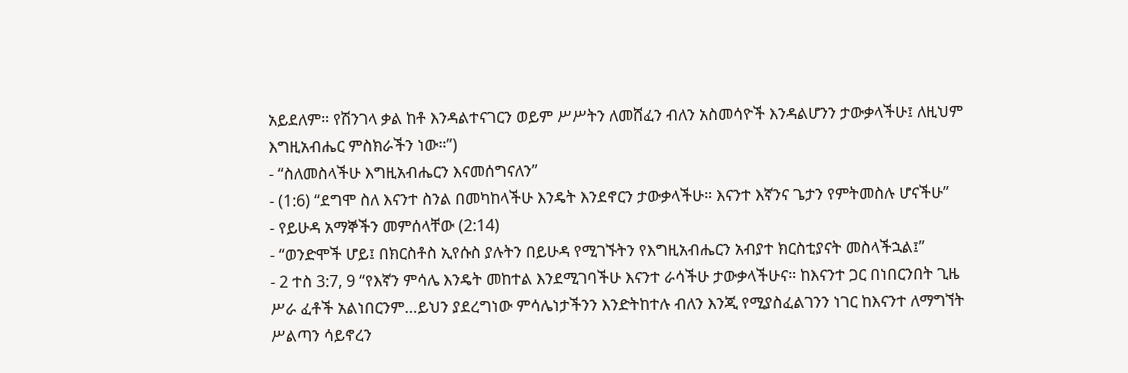አይደለም። የሽንገላ ቃል ከቶ እንዳልተናገርን ወይም ሥሥትን ለመሸፈን ብለን አስመሳዮች እንዳልሆንን ታውቃላችሁ፤ ለዚህም እግዚአብሔር ምስክራችን ነው።”)
- “ስለመስላችሁ እግዚአብሔርን እናመሰግናለን”
- (1:6) “ደግሞ ስለ እናንተ ስንል በመካከላችሁ እንዴት እንደኖርን ታውቃላችሁ። እናንተ እኛንና ጌታን የምትመስሉ ሆናችሁ”
- የይሁዳ አማኞችን መምሰላቸው (2:14)
- “ወንድሞች ሆይ፤ በክርስቶስ ኢየሱስ ያሉትን በይሁዳ የሚገኙትን የእግዚአብሔርን አብያተ ክርስቲያናት መስላችኋል፤”
- 2 ተስ 3:7, 9 “የእኛን ምሳሌ እንዴት መከተል እንደሚገባችሁ እናንተ ራሳችሁ ታውቃላችሁና። ከእናንተ ጋር በነበርንበት ጊዜ ሥራ ፈቶች አልነበርንም…ይህን ያደረግነው ምሳሌነታችንን እንድትከተሉ ብለን እንጂ የሚያስፈልገንን ነገር ከእናንተ ለማግኘት ሥልጣን ሳይኖረን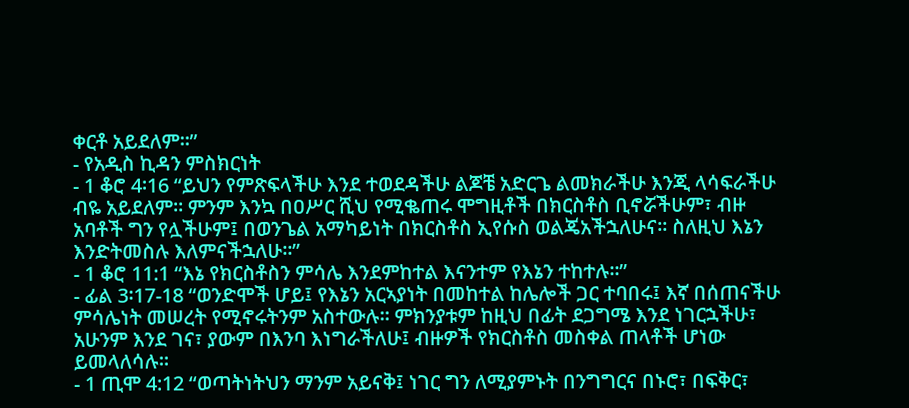ቀርቶ አይደለም።”
- የአዲስ ኪዳን ምስክርነት
- 1 ቆሮ 4፡16 “ይህን የምጽፍላችሁ እንደ ተወደዳችሁ ልጆቼ አድርጌ ልመክራችሁ እንጂ ላሳፍራችሁ ብዬ አይደለም። ምንም እንኳ በዐሥር ሺህ የሚቈጠሩ ሞግዚቶች በክርስቶስ ቢኖሯችሁም፣ ብዙ አባቶች ግን የሏችሁም፤ በወንጌል አማካይነት በክርስቶስ ኢየሱስ ወልጄአችኋለሁና። ስለዚህ እኔን እንድትመስሉ እለምናችኋለሁ።”
- 1 ቆሮ 11:1 “እኔ የክርስቶስን ምሳሌ እንደምከተል እናንተም የእኔን ተከተሉ።”
- ፊል 3፡17-18 “ወንድሞች ሆይ፤ የእኔን አርኣያነት በመከተል ከሌሎች ጋር ተባበሩ፤ እኛ በሰጠናችሁ ምሳሌነት መሠረት የሚኖሩትንም አስተውሉ። ምክንያቱም ከዚህ በፊት ደጋግሜ እንደ ነገርኋችሁ፣ አሁንም እንደ ገና፣ ያውም በእንባ እነግራችለሁ፤ ብዙዎች የክርስቶስ መስቀል ጠላቶች ሆነው ይመላለሳሉ።
- 1 ጢሞ 4:12 “ወጣትነትህን ማንም አይናቅ፤ ነገር ግን ለሚያምኑት በንግግርና በኑሮ፣ በፍቅር፣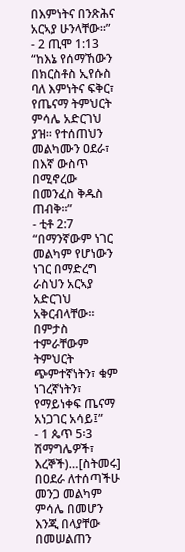በእምነትና በንጽሕና አርኣያ ሁንላቸው።”
- 2 ጢሞ 1:13 “ከእኔ የሰማኸውን በክርስቶስ ኢየሱስ ባለ እምነትና ፍቅር፣ የጤናማ ትምህርት ምሳሌ አድርገህ ያዝ። የተሰጠህን መልካሙን ዐደራ፣ በእኛ ውስጥ በሚኖረው በመንፈስ ቅዱስ ጠብቅ።”
- ቲቶ 2:7 “በማንኛውም ነገር መልካም የሆነውን ነገር በማድረግ ራስህን አርኣያ አድርገህ አቅርብላቸው። በምታስ ተምራቸውም ትምህርት ጭምተኛነትን፣ ቁም ነገረኛነትን፣ የማይነቀፍ ጤናማ አነጋገር አሳይ፤”
- 1 ጴጥ 5፡3 ሽማግሌዎች፣ እረኞች)…[ስትመሩ] በዐደራ ለተሰጣችሁ መንጋ መልካም ምሳሌ በመሆን እንጂ በላያቸው በመሠልጠን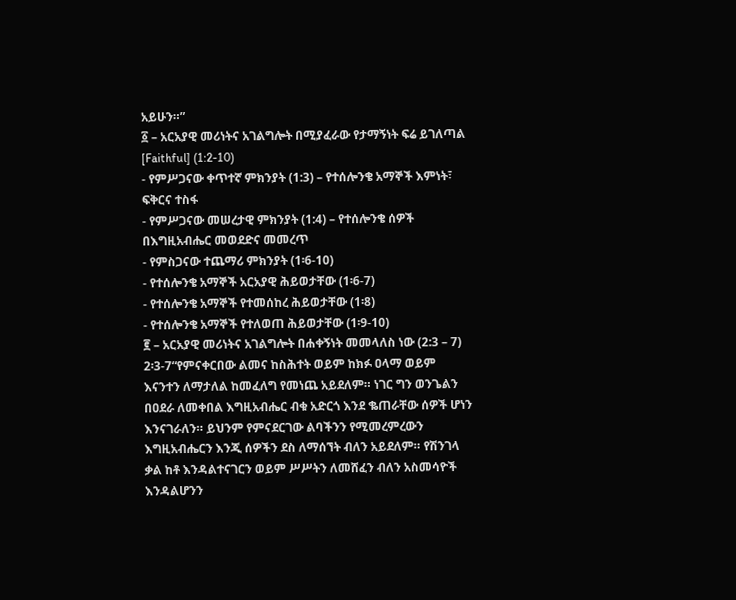አይሁን።”
፩ – አርአያዊ መሪነትና አገልግሎት በሚያፈራው የታማኝነት ፍሬ ይገለጣል [Faithful] (1:2-10)
- የምሥጋናው ቀጥተኛ ምክንያት (1:3) – የተሰሎንቄ አማኞች እምነት፣ ፍቅርና ተስፋ
- የምሥጋናው መሠረታዊ ምክንያት (1:4) – የተሰሎንቄ ሰዎች በእግዚአብሔር መወደድና መመረጥ
- የምስጋናው ተጨማሪ ምክንያት (1፡6-10)
- የተሰሎንቄ አማኞች አርአያዊ ሕይወታቸው (1፡6-7)
- የተሰሎንቄ አማኞች የተመሰከረ ሕይወታቸው (1፡8)
- የተሰሎንቄ አማኞች የተለወጠ ሕይወታቸው (1፡9-10)
፪ – አርአያዊ መሪነትና አገልግሎት በሐቀኝነት መመላለስ ነው (2:3 – 7)
2፡3-7“የምናቀርበው ልመና ከስሕተት ወይም ከክፉ ዐላማ ወይም እናንተን ለማታለል ከመፈለግ የመነጨ አይደለም። ነገር ግን ወንጌልን በዐደራ ለመቀበል እግዚአብሔር ብቁ አድርጎ እንደ ቈጠራቸው ሰዎች ሆነን እንናገራለን። ይህንም የምናደርገው ልባችንን የሚመረምረውን እግዚአብሔርን እንጂ ሰዎችን ደስ ለማሰኘት ብለን አይደለም። የሽንገላ ቃል ከቶ እንዳልተናገርን ወይም ሥሥትን ለመሸፈን ብለን አስመሳዮች እንዳልሆንን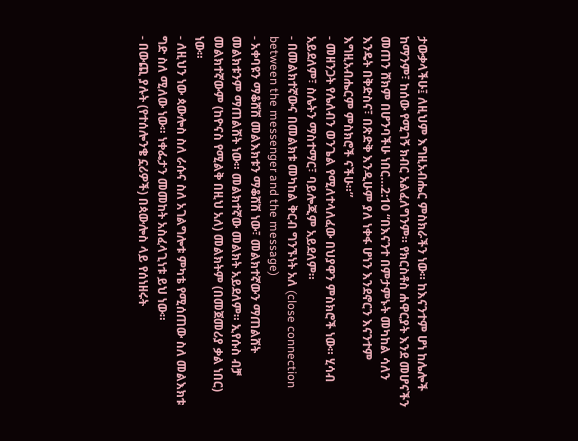ታውቃላችሁ፤ ለዚህም እግዚአብሔር ምስክራችን ነው። ከእናንተም ሆነ ከሌሎች ከማንም፣ ከሰው የሚገኝ ክብር አልፈለግንም። የክርስቶስ ሐዋርያት እንደ መሆናችን መጠን ሸክም በሆንባችሁ ነበር…2:10 “በእናንተ በምታምኑት መካከል ሳለን እንዴት በቅድስና፣ በጽድቅ እንዲሁም ያለ ነቀፋ ሆነን እንደኖርን እናንተም እግዚአብሔርም ምስክሮች ናችሁ።”
- መዘንጋት የሌለብን ወንጌል የሚለተላለፈው በህያዋን ምስክሮች ነው። ሂሳብ አይደለም፣ ስሌትን ማስተማር፣ ባይሎጂም አይደለም።
- በመልክተኛውና በመልክቱ መካከል ቅርብ ግንኙነት አለ (close connection between the messenger and the message)
- አቀባዩን ማቆሸሽ መልእክቱን ማቆሸሽ ነው፣ መልክተኛውን ማጠልሸት መልክቱንም ማጠልሸት ነው። መልክተኛው መልክት አይደለም። ኢየሱስ ብቻ መልክተኛውም (ከዮናስ የሚልቅ በዚህ አለ) መልክትም (በመጀመሪያ ቃል ነበር) ነው።
- ለዚህን ነው ጳውሎስ ስለ ራሱና ስለ አገልግሎቱ ምካቴ የሚሰጠው ስለ መልእክቱ ግድ ስለ ሚለው ነው። ነቀፌታን መመከት አስፈላጊነቱ ይህ ነው።
- በውጪ ያሉት (የተሰሎንቄ ኗሪዎች) በጳውሎስ ላይ የሰነዘሩት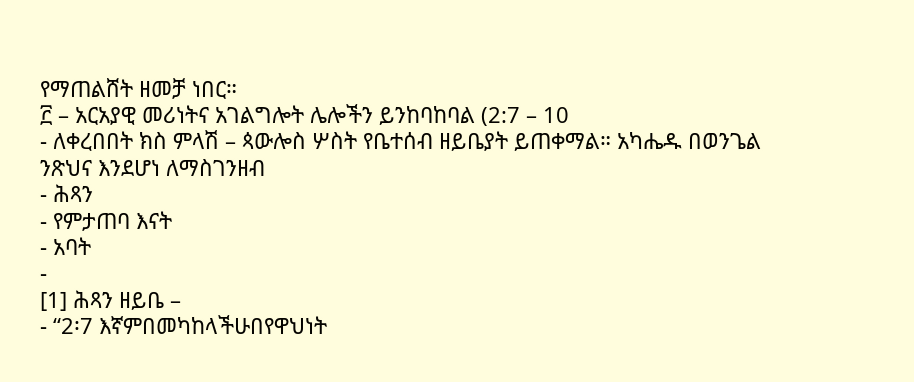የማጠልሸት ዘመቻ ነበር።
፫ – አርአያዊ መሪነትና አገልግሎት ሌሎችን ይንከባከባል (2:7 – 10
- ለቀረበበት ክስ ምላሽ – ጳውሎስ ሦስት የቤተሰብ ዘይቤያት ይጠቀማል። አካሔዱ በወንጌል ንጽህና እንደሆነ ለማስገንዘብ
- ሕጻን
- የምታጠባ እናት
- አባት
-
[1] ሕጻን ዘይቤ –
- “2፡7 እኛምበመካከላችሁበየዋህነት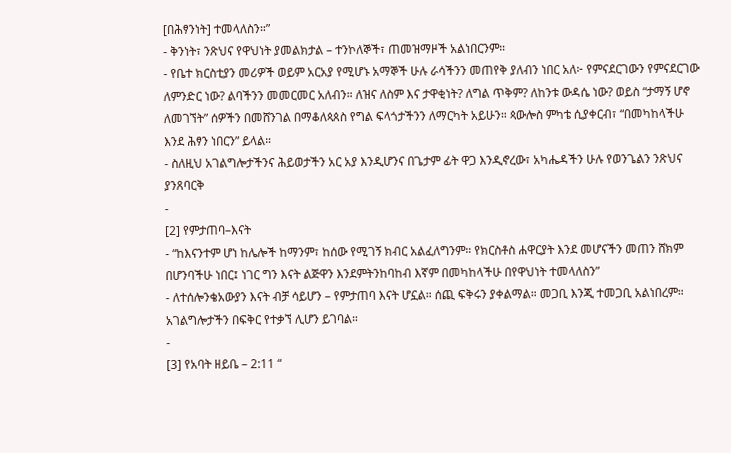[በሕፃንነት] ተመላለስን።”
- ቅንነት፣ ንጽህና የዋህነት ያመልክታል – ተንኮለኞች፣ ጠመዝማዞች አልነበርንም።
- የቤተ ክርስቲያን መሪዎች ወይም አርአያ የሚሆኑ አማኞች ሁሉ ራሳችንን መጠየቅ ያለብን ነበር አለ፦ የምናደርገውን የምናደርገው ለምንድር ነው? ልባችንን መመርመር አለብን። ለዝና ለስም እና ታዋቂነት? ለግል ጥቅም? ለከንቱ ውዳሴ ነው? ወይስ “ታማኝ ሆኖ ለመገኘት” ሰዎችን በመሸንገል በማቆለጳጰስ የግል ፍላጎታችንን ለማርካት አይሁን። ጳውሎስ ምካቴ ሲያቀርብ፣ “በመካከላችሁ እንደ ሕፃን ነበርን” ይላል።
- ስለዚህ አገልግሎታችንና ሕይወታችን አር አያ እንዲሆንና በጌታም ፊት ዋጋ እንዲኖረው፣ አካሔዳችን ሁሉ የወንጌልን ንጽህና ያንጸባርቅ
-
[2] የምታጠባ–እናት
- “ከእናንተም ሆነ ከሌሎች ከማንም፣ ከሰው የሚገኝ ክብር አልፈለግንም። የክርስቶስ ሐዋርያት እንደ መሆናችን መጠን ሸክም በሆንባችሁ ነበር፤ ነገር ግን እናት ልጅዋን እንደምትንከባከብ እኛም በመካከላችሁ በየዋህነት ተመላለስን”
- ለተሰሎንቄአውያን እናት ብቻ ሳይሆን – የምታጠባ እናት ሆኗል። ሰጪ ፍቅሩን ያቀልማል። መጋቢ እንጂ ተመጋቢ አልነበረም። አገልግሎታችን በፍቅር የተቃኘ ሊሆን ይገባል።
-
[3] የአባት ዘይቤ – 2:11 “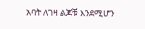አባት ለገዛ ልጆቹ እንደሚሆን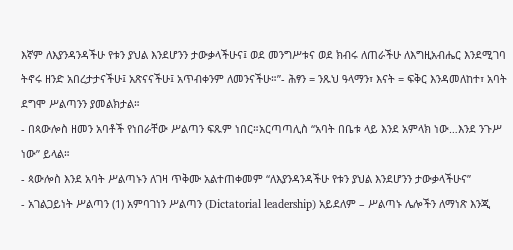እኛም ለእያንዳንዳችሁ የቱን ያህል እንደሆንን ታውቃላችሁና፤ ወደ መንግሥቱና ወደ ክብሩ ለጠራችሁ ለእግዚአብሔር እንደሚገባ ትኖሩ ዘንድ አበረታታናችሁ፤ አጽናናችሁ፤ አጥብቀንም ለመንናችሁ።”- ሕፃን = ንጹህ ዓላማን፣ እናት = ፍቅር እንዳመለከተ፣ አባት ደግሞ ሥልጣንን ያመልክታል።
- በጳውሎስ ዘመን አባቶች የነበራቸው ሥልጣን ፍጹም ነበር።አርጣጣሊስ “አባት በቤቱ ላይ እንደ አምላክ ነው…እንደ ንጉሥ ነው” ይላል።
- ጳውሎስ እንደ አባት ሥልጣኑን ለገዛ ጥቅሙ አልተጠቀመም “ለእያንዳንዳችሁ የቱን ያህል እንደሆንን ታውቃላችሁና”
- አገልጋይነት ሥልጣን (1) አምባገነን ሥልጣን (Dictatorial leadership) አይደለም – ሥልጣኑ ሌሎችን ለማነጽ እንጂ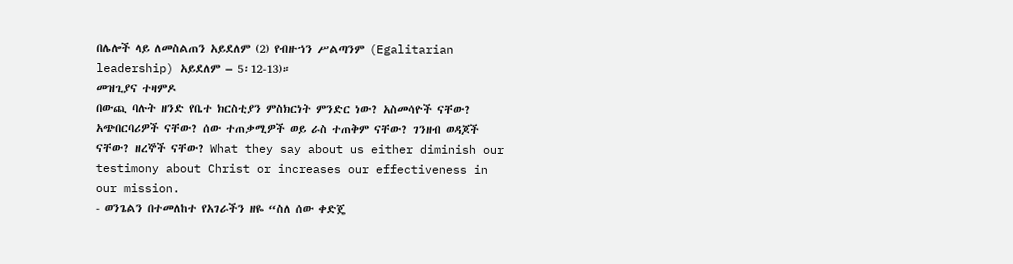በሌሎች ላይ ለመስልጠን አይደለም (2) የብዙኀን ሥልጣንም (Egalitarian leadership) አይደለም – 5፡12-13)።
መዝጊያና ተዛምዶ
በውጪ ባሉት ዘንድ የቤተ ክርስቲያን ምስክርነት ምንድር ነው? አስመሳዮች ናቸው? አጭበርባሪዎች ናቸው? ሰው ተጠቃሚዎች ወይ ራስ ተጠቅም ናቸው? ገንዘብ ወዳጆች ናቸው? ዘረኞች ናቸው? What they say about us either diminish our testimony about Christ or increases our effectiveness in our mission.
- ወንጌልን በተመለከተ የአገራችን ዘዬ “ስለ ሰው ቀድጄ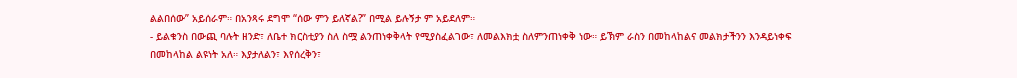ልልበሰው” አይሰራም። በአንጻሩ ደግሞ “ሰው ምን ይለኛል?” በሚል ይሉኝታ ም አይደለም።
- ይልቁንስ በውጪ ባሉት ዘንድ፣ ለቤተ ክርስቲያን ስለ ስሟ ልንጠነቀቅላት የሚያስፈልገው፣ ለመልእክቷ ስለምንጠነቀቅ ነው። ይኽም ራስን በመከላከልና መልክታችንን እንዳይነቀፍ በመከላከል ልዩነት አለ። እያታለልን፣ እየሰረቅን፣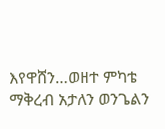እየዋሸን…ወዘተ ምካቴ ማቅረብ አታለን ወንጌልን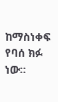ከማስነቀፍ የባሰ ክፉ ነው።